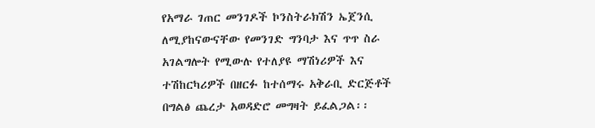የአማራ ገጠር መንገዶች ኮንስትራክሽን ኤጀንሲ ለሚያከናውናቸው የመንገድ ግንባታ እና ጥጥ ስራ አገልግሎት የሚውሉ የተለያዩ ማሽነሪዎች እና ተሽከርካሪዎች በዘርፉ ከተሰማሩ አቅራቢ ድርጅቶች በግልፅ ጨረታ አወዳድሮ መግዛት ይፈልጋል፡፡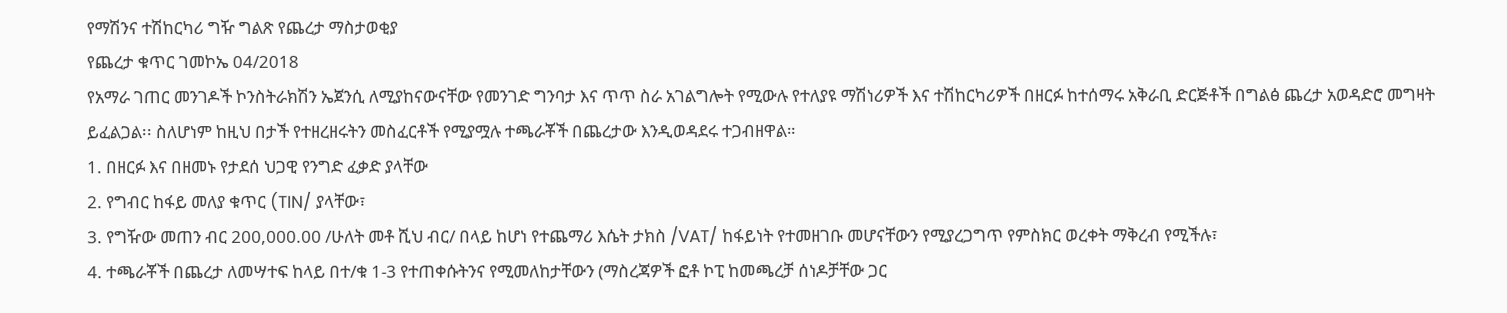የማሽንና ተሽከርካሪ ግዥ ግልጽ የጨረታ ማስታወቂያ
የጨረታ ቁጥር ገመኮኤ 04/2018
የአማራ ገጠር መንገዶች ኮንስትራክሽን ኤጀንሲ ለሚያከናውናቸው የመንገድ ግንባታ እና ጥጥ ስራ አገልግሎት የሚውሉ የተለያዩ ማሽነሪዎች እና ተሽከርካሪዎች በዘርፉ ከተሰማሩ አቅራቢ ድርጅቶች በግልፅ ጨረታ አወዳድሮ መግዛት ይፈልጋል፡፡ ስለሆነም ከዚህ በታች የተዘረዘሩትን መስፈርቶች የሚያሟሉ ተጫራቾች በጨረታው እንዲወዳደሩ ተጋብዘዋል።
1. በዘርፉ እና በዘመኑ የታደሰ ህጋዊ የንግድ ፈቃድ ያላቸው
2. የግብር ከፋይ መለያ ቁጥር (TIN/ ያላቸው፣
3. የግዥው መጠን ብር 200,000.00 /ሁለት መቶ ሺህ ብር/ በላይ ከሆነ የተጨማሪ እሴት ታክስ /VAT/ ከፋይነት የተመዘገቡ መሆናቸውን የሚያረጋግጥ የምስክር ወረቀት ማቅረብ የሚችሉ፣
4. ተጫራቾች በጨረታ ለመሣተፍ ከላይ በተ/ቁ 1-3 የተጠቀሱትንና የሚመለከታቸውን (ማስረጃዎች ፎቶ ኮፒ ከመጫረቻ ሰነዶቻቸው ጋር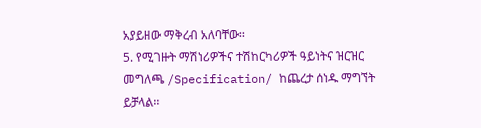አያይዘው ማቅረብ አለባቸው፡፡
5. የሚገዙት ማሽነሪዎችና ተሽከርካሪዎች ዓይነትና ዝርዝር መግለጫ /Specification/ ከጨረታ ሰነዱ ማግኘት ይቻላል፡፡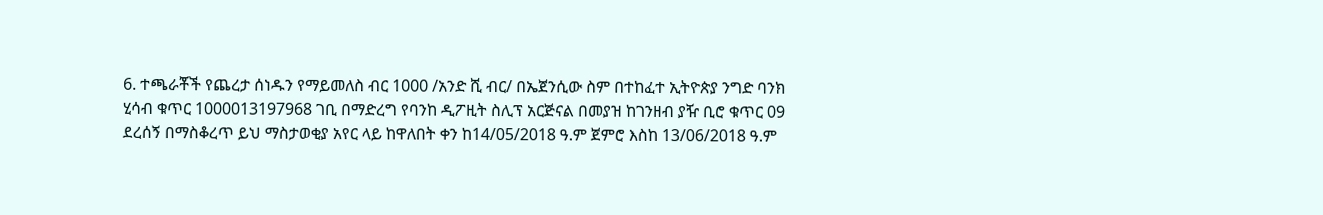6. ተጫራቾች የጨረታ ሰነዱን የማይመለስ ብር 1000 /አንድ ሺ ብር/ በኤጀንሲው ስም በተከፈተ ኢትዮጵያ ንግድ ባንክ ሂሳብ ቁጥር 1000013197968 ገቢ በማድረግ የባንከ ዲፖዚት ስሊፕ አርጅናል በመያዝ ከገንዘብ ያዥ ቢሮ ቁጥር 09 ደረሰኝ በማስቆረጥ ይህ ማስታወቂያ አየር ላይ ከዋለበት ቀን ከ14/05/2018 ዓ.ም ጀምሮ እስከ 13/06/2018 ዓ.ም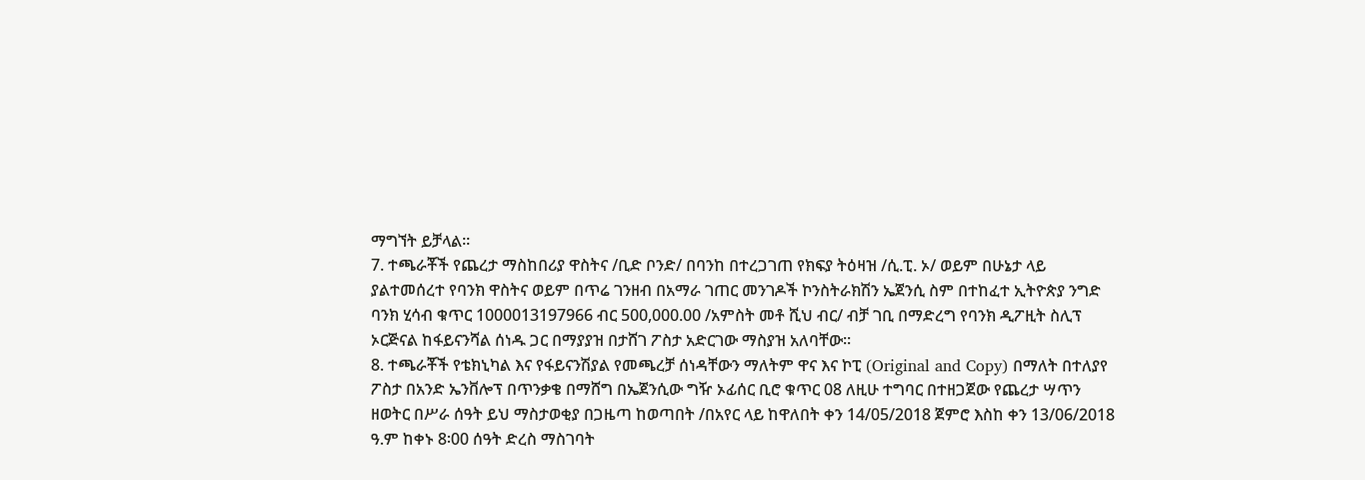ማግኘት ይቻላል፡፡
7. ተጫራቾች የጨረታ ማስከበሪያ ዋስትና /ቢድ ቦንድ/ በባንከ በተረጋገጠ የክፍያ ትዕዛዝ /ሲ.ፒ. ኦ/ ወይም በሁኔታ ላይ ያልተመሰረተ የባንክ ዋስትና ወይም በጥሬ ገንዘብ በአማራ ገጠር መንገዶች ኮንስትራክሽን ኤጀንሲ ስም በተከፈተ ኢትዮጵያ ንግድ ባንክ ሂሳብ ቁጥር 1000013197966 ብር 500,000.00 /አምስት መቶ ሺህ ብር/ ብቻ ገቢ በማድረግ የባንክ ዲፖዚት ስሊፕ ኦርጅናል ከፋይናንሻል ሰነዱ ጋር በማያያዝ በታሸገ ፖስታ አድርገው ማስያዝ አለባቸው፡፡
8. ተጫራቾች የቴክኒካል እና የፋይናንሽያል የመጫረቻ ሰነዳቸውን ማለትም ዋና እና ኮፒ (Original and Copy) በማለት በተለያየ ፖስታ በአንድ ኤንቨሎፕ በጥንቃቄ በማሸግ በኤጀንሲው ግዥ ኦፊሰር ቢሮ ቁጥር 08 ለዚሁ ተግባር በተዘጋጀው የጨረታ ሣጥን ዘወትር በሥራ ሰዓት ይህ ማስታወቂያ በጋዜጣ ከወጣበት /በአየር ላይ ከዋለበት ቀን 14/05/2018 ጀምሮ እስከ ቀን 13/06/2018 ዓ.ም ከቀኑ 8፡00 ሰዓት ድረስ ማስገባት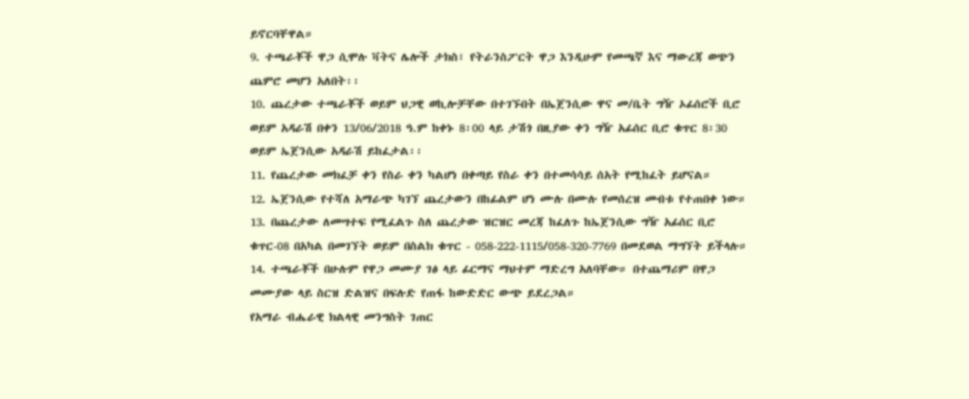ይኖርባቸዋል።
9. ተጫራቾች ዋጋ ሲሞሉ ቫትና ሌሎች ታክስ፣ የትራንስፖርት ዋጋ እንዲሁም የመጫኛ እና ማውረጃ ወጭን ጨምሮ መሆን አለበት፡፡
10. ጨረታው ተጫራቾች ወይም ህጋዊ ወኪሎቻቸው በተገኙበት በኤጀንሲው ዋና መ/ቤት ግዥ ኦፊሰሮች ቢሮ ወይም አዳራሽ በቀን 13/06/2018 ዓ.ም ከቀኑ 8፡00 ላይ ታሽጎ በዚያው ቀን ግዥ አፊሰር ቢሮ ቁጥር 8፡30 ወይም ኤጀንሲው አዳራሽ ይከፈታል፡፡
11. የጨረታው መክፈቻ ቀን የስራ ቀን ካልሆነ በቀጣይ የስራ ቀን በተመሳሳይ ሰአት የሚከፈት ይሆናል።
12. ኤጀንሲው የተሻለ አማራጭ ካገኘ ጨረታውን በከፊልም ሆነ ሙሉ በሙሉ የመሰረዝ መብቱ የተጠበቀ ነው።
13. በጨረታው ለመሣተፍ የሚፈልጉ ስለ ጨረታው ዝርዝር መረጃ ከፈለጉ ከኤጀንሲው ግዥ አፊሰር ቢሮ ቁጥር-08 በአካል በመገኘት ወይም በስልክ ቁጥር - 058-222-1115/058-320-7769 በመደወል ማግኘት ይችላሉ።
14. ተጫራቾች በሁሉም የዋጋ መሙያ ገፅ ላይ ፊርማና ማህተም ማድረግ አለባቸው። በተጨማሪም በዋጋ መሙያው ላይ ስርዝ ድልዝና በፍሉድ የጠፋ ከውድድር ውጭ ይደረጋል።
የአማራ ብሔራዊ ክልላዊ መንግስት ገጠር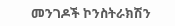መንገዶች ኮንስትራክሽን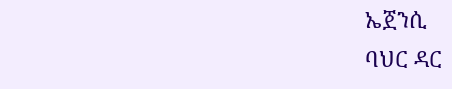ኤጀንሲ
ባህር ዳር